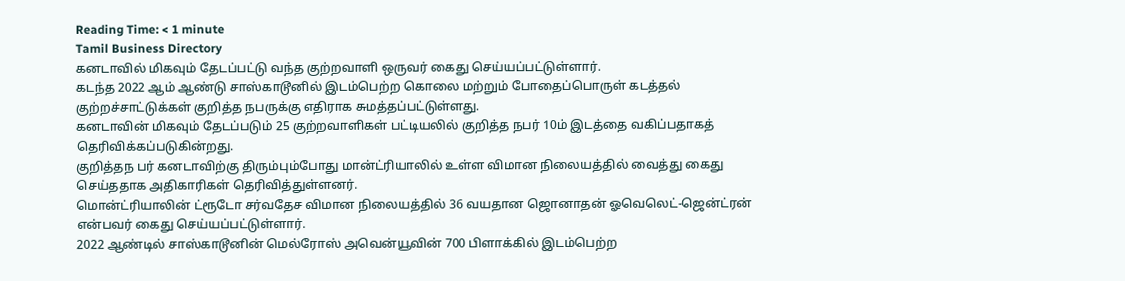Reading Time: < 1 minute
Tamil Business Directory
கனடாவில் மிகவும் தேடப்பட்டு வந்த குற்றவாளி ஒருவர் கைது செய்யப்பட்டுள்ளார்.
கடந்த 2022 ஆம் ஆண்டு சாஸ்காடூனில் இடம்பெற்ற கொலை மற்றும் போதைப்பொருள் கடத்தல் குற்றச்சாட்டுக்கள் குறித்த நபருக்கு எதிராக சுமத்தப்பட்டுள்ளது.
கனடாவின் மிகவும் தேடப்படும் 25 குற்றவாளிகள் பட்டியலில் குறித்த நபர் 10ம் இடத்தை வகிப்பதாகத் தெரிவிக்கப்படுகின்றது.
குறித்தந பர் கனடாவிற்கு திரும்பும்போது மான்ட்ரியாலில் உள்ள விமான நிலையத்தில் வைத்து கைது செய்ததாக அதிகாரிகள் தெரிவித்துள்ளனர்.
மொன்ட்ரியாலின் ட்ரூடோ சர்வதேச விமான நிலையத்தில் 36 வயதான ஜொனாதன் ஓவெலெட்-ஜென்ட்ரன் என்பவர் கைது செய்யப்பட்டுள்ளார்.
2022 ஆண்டில் சாஸ்காடூனின் மெல்ரோஸ் அவென்யூவின் 700 பிளாக்கில் இடம்பெற்ற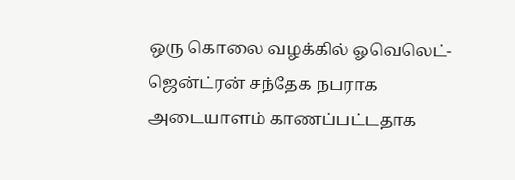ஒரு கொலை வழக்கில் ஓவெலெட்-ஜென்ட்ரன் சந்தேக நபராக அடையாளம் காணப்பட்டதாக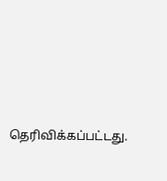தெரிவிக்கப்பட்டது.